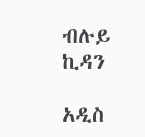ብሉይ ኪዳን

አዲስ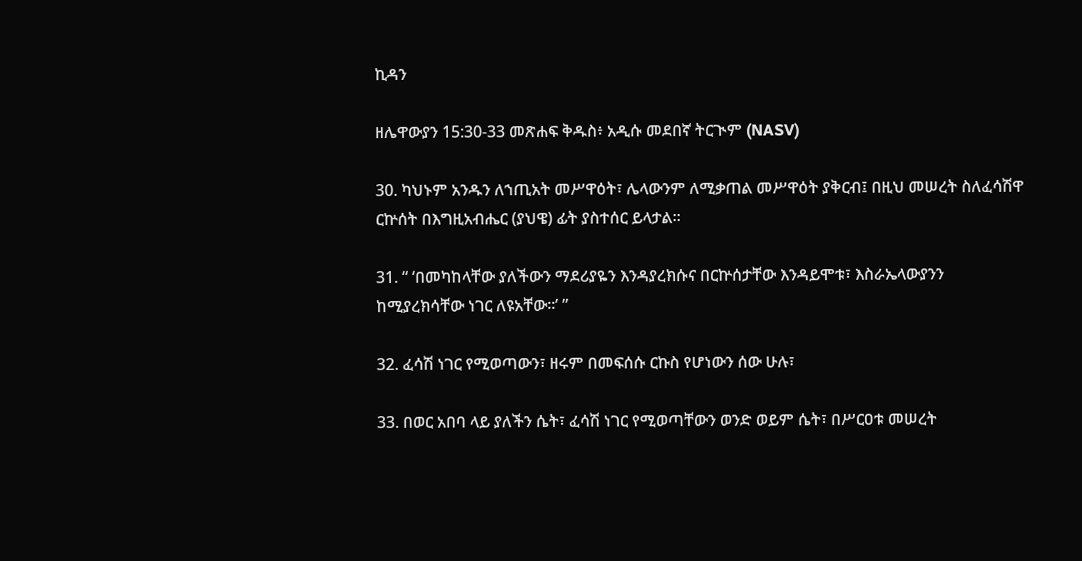ኪዳን

ዘሌዋውያን 15:30-33 መጽሐፍ ቅዱስ፥ አዲሱ መደበኛ ትርጒም (NASV)

30. ካህኑም አንዱን ለኀጢአት መሥዋዕት፣ ሌላውንም ለሚቃጠል መሥዋዕት ያቅርብ፤ በዚህ መሠረት ስለፈሳሽዋ ርኵሰት በእግዚአብሔር (ያህዌ) ፊት ያስተሰር ይላታል።

31. “ ‘በመካከላቸው ያለችውን ማደሪያዬን እንዳያረክሱና በርኵሰታቸው እንዳይሞቱ፣ እስራኤላውያንን ከሚያረክሳቸው ነገር ለዩአቸው።’ ”

32. ፈሳሽ ነገር የሚወጣውን፣ ዘሩም በመፍሰሱ ርኩስ የሆነውን ሰው ሁሉ፣

33. በወር አበባ ላይ ያለችን ሴት፣ ፈሳሽ ነገር የሚወጣቸውን ወንድ ወይም ሴት፣ በሥርዐቱ መሠረት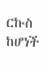ርኩስ ከሆነች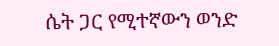ሴት ጋር የሚተኛውን ወንድ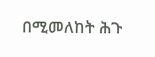በሚመለከት ሕጉ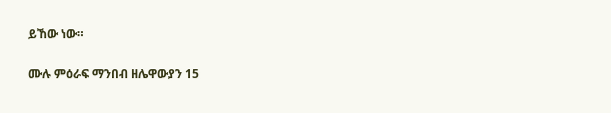ይኸው ነው።

ሙሉ ምዕራፍ ማንበብ ዘሌዋውያን 15